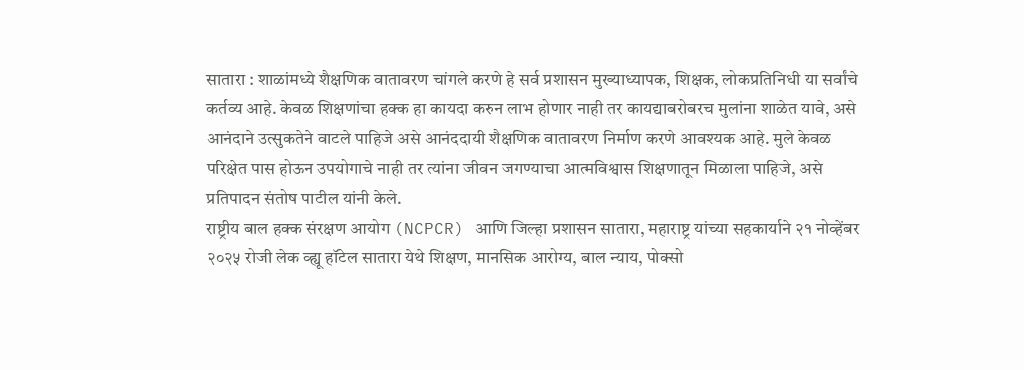सातारा : शाळांमध्ये शैक्षणिक वातावरण चांगले करणे हे सर्व प्रशासन मुख्याध्यापक, शिक्षक, लोकप्रतिनिधी या सर्वांचे कर्तव्य आहे. केवळ शिक्षणांचा हक्क हा कायदा करुन लाभ होणार नाही तर कायद्याबरोबरच मुलांना शाळेत यावे, असे आनंदाने उत्सुकतेने वाटले पाहिजे असे आनंददायी शैक्षणिक वातावरण निर्माण करणे आवश्यक आहे. मुले केवळ परिक्षेत पास होऊन उपयोगाचे नाही तर त्यांना जीवन जगण्याचा आत्मविश्वास शिक्षणातून मिळाला पाहिजे, असे प्रतिपादन संतोष पाटील यांनी केले.
राष्ट्रीय बाल हक्क संरक्षण आयोग (NCPCR) आणि जिल्हा प्रशासन सातारा, महाराष्ट्र यांच्या सहकार्याने २१ नोव्हेंबर २०२५ रोजी लेक व्ह्यू हॉटेल सातारा येथे शिक्षण, मानसिक आरोग्य, बाल न्याय, पोक्सो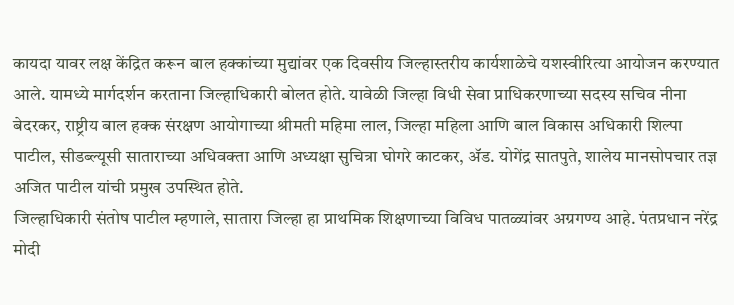कायदा यावर लक्ष केंद्रित करून बाल हक्कांच्या मुद्यांवर एक दिवसीय जिल्हास्तरीय कार्यशाळेचे यशस्वीरित्या आयोजन करण्यात आले. यामध्ये मार्गदर्शन करताना जिल्हाधिकारी बोलत होते. यावेळी जिल्हा विधी सेवा प्राधिकरणाच्या सदस्य सचिव नीना बेदरकर, राष्ट्रीय बाल हक्क संरक्षण आयोगाच्या श्रीमती महिमा लाल, जिल्हा महिला आणि बाल विकास अधिकारी शिल्पा पाटील, सीडब्ल्यूसी साताराच्या अधिवक्ता आणि अध्यक्षा सुचित्रा घोगरे काटकर, ॲड. योगेंद्र सातपुते, शालेय मानसोपचार तज्ञ अजित पाटील यांची प्रमुख उपस्थित होते.
जिल्हाधिकारी संतोष पाटील म्हणाले, सातारा जिल्हा हा प्राथमिक शिक्षणाच्या विविध पातळ्यांवर अग्रगण्य आहे. पंतप्रधान नरेंद्र मोदी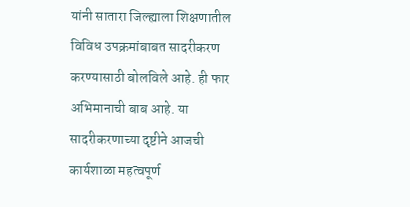यांनी सातारा जिल्ह्याला शिक्षणातील विविध उपक्रमांबाबत सादरीकरण करण्यासाठी बोलविले आहे. ही फार अभिमानाची बाब आहे. या सादरीकरणाच्या दृष्टीने आजची कार्यशाळा महत्वपूर्ण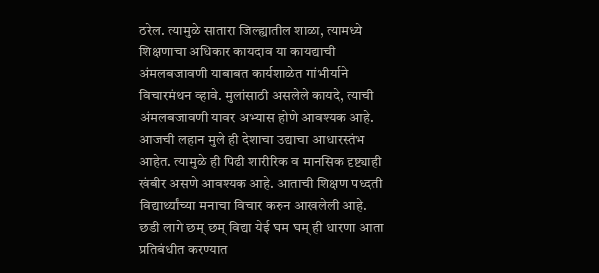ठरेल. त्यामुळे सातारा जिल्ह्यातील शाळा, त्यामध्ये शिक्षणाचा अधिकार कायदाव या कायद्याची अंमलबजावणी याबाबत कार्यशाळेत गांभीर्याने विचारमंथन व्हावे. मुलांसाठी असलेले कायदे, त्याची अंमलबजावणी यावर अभ्यास होणे आवश्यक आहे. आजची लहान मुले ही देशाचा उद्याचा आधारस्तंभ आहेत. त्यामुळे ही पिढी शारीरिक व मानसिक दृष्ट्याही खंबीर असणे आवश्यक आहे. आताची शिक्षण पध्दती विद्यार्थ्यांच्या मनाचा विचार करुन आखलेली आहे. छडी लागे छम् छम् विद्या येई घम घम् ही धारणा आता प्रतिबंधीत करण्यात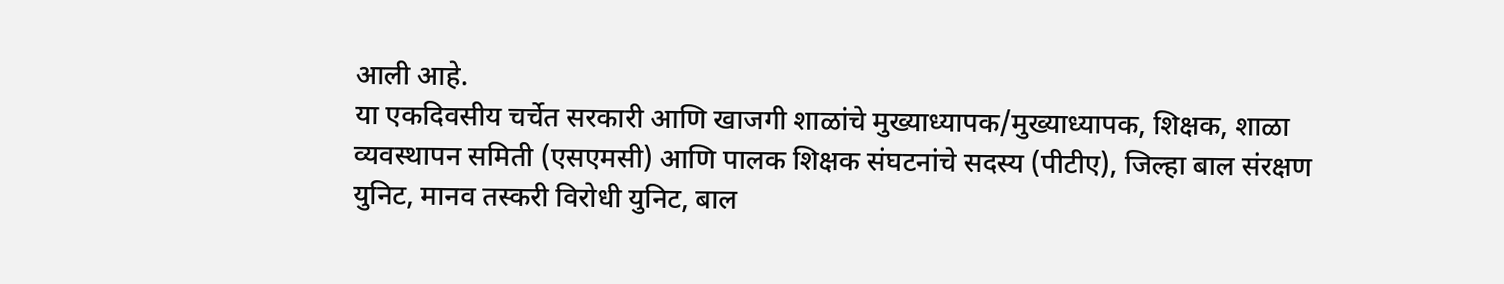आली आहे.
या एकदिवसीय चर्चेत सरकारी आणि खाजगी शाळांचे मुख्याध्यापक/मुख्याध्यापक, शिक्षक, शाळा व्यवस्थापन समिती (एसएमसी) आणि पालक शिक्षक संघटनांचे सदस्य (पीटीए), जिल्हा बाल संरक्षण युनिट, मानव तस्करी विरोधी युनिट, बाल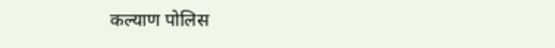कल्याण पोलिस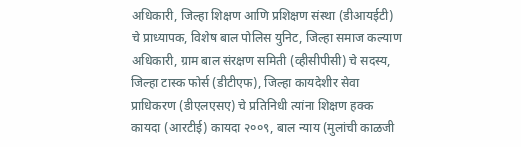अधिकारी, जिल्हा शिक्षण आणि प्रशिक्षण संस्था (डीआयईटी) चे प्राध्यापक, विशेष बाल पोलिस युनिट, जिल्हा समाज कल्याण अधिकारी, ग्राम बाल संरक्षण समिती (व्हीसीपीसी) चे सदस्य, जिल्हा टास्क फोर्स (डीटीएफ), जिल्हा कायदेशीर सेवा प्राधिकरण (डीएलएसए) चे प्रतिनिधी त्यांना शिक्षण हक्क कायदा (आरटीई) कायदा २००९, बाल न्याय (मुलांची काळजी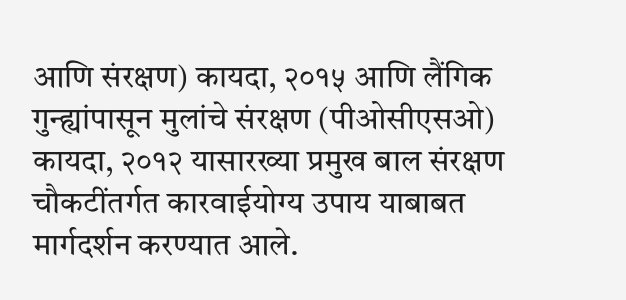आणि संरक्षण) कायदा, २०१५ आणि लैंगिक गुन्ह्यांपासून मुलांचे संरक्षण (पीओसीएसओ) कायदा, २०१२ यासारख्या प्रमुख बाल संरक्षण चौकटींतर्गत कारवाईयोग्य उपाय याबाबत मार्गदर्शन करण्यात आले.